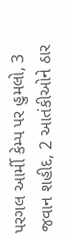પરગલ આર્મી કેમ્પ પર હુમલો, 3 જવાન શહીદ, 2 આતંકીઓને ઠાર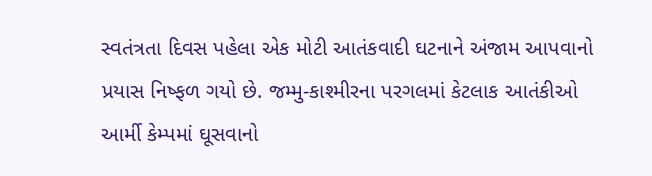સ્વતંત્રતા દિવસ પહેલા એક મોટી આતંકવાદી ઘટનાને અંજામ આપવાનો પ્રયાસ નિષ્ફળ ગયો છે. જમ્મુ-કાશ્મીરના પરગલમાં કેટલાક આતંકીઓ આર્મી કેમ્પમાં ઘૂસવાનો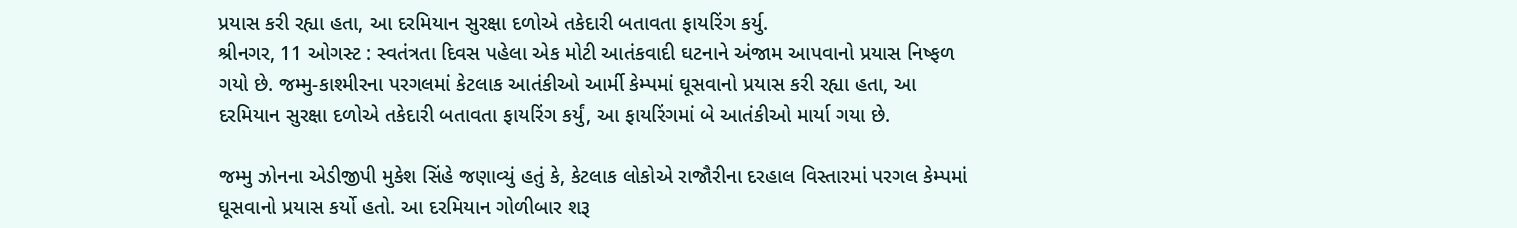પ્રયાસ કરી રહ્યા હતા, આ દરમિયાન સુરક્ષા દળોએ તકેદારી બતાવતા ફાયરિંગ કર્યુ.
શ્રીનગર, 11 ઓગસ્ટ : સ્વતંત્રતા દિવસ પહેલા એક મોટી આતંકવાદી ઘટનાને અંજામ આપવાનો પ્રયાસ નિષ્ફળ ગયો છે. જમ્મુ-કાશ્મીરના પરગલમાં કેટલાક આતંકીઓ આર્મી કેમ્પમાં ઘૂસવાનો પ્રયાસ કરી રહ્યા હતા, આ દરમિયાન સુરક્ષા દળોએ તકેદારી બતાવતા ફાયરિંગ કર્યું, આ ફાયરિંગમાં બે આતંકીઓ માર્યા ગયા છે.

જમ્મુ ઝોનના એડીજીપી મુકેશ સિંહે જણાવ્યું હતું કે, કેટલાક લોકોએ રાજૌરીના દરહાલ વિસ્તારમાં પરગલ કેમ્પમાં ઘૂસવાનો પ્રયાસ કર્યો હતો. આ દરમિયાન ગોળીબાર શરૂ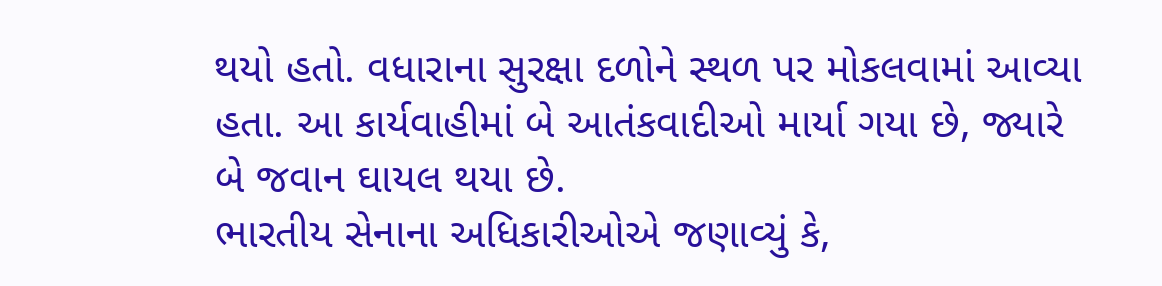થયો હતો. વધારાના સુરક્ષા દળોને સ્થળ પર મોકલવામાં આવ્યા હતા. આ કાર્યવાહીમાં બે આતંકવાદીઓ માર્યા ગયા છે, જ્યારે બે જવાન ઘાયલ થયા છે.
ભારતીય સેનાના અધિકારીઓએ જણાવ્યું કે,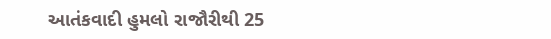આતંકવાદી હુમલો રાજૌરીથી 25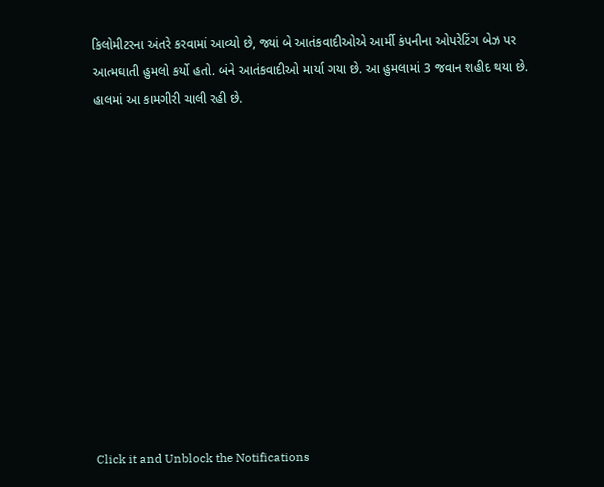કિલોમીટરના અંતરે કરવામાં આવ્યો છે, જ્યાં બે આતંકવાદીઓએ આર્મી કંપનીના ઓપરેટિંગ બેઝ પર આત્મઘાતી હુમલો કર્યો હતો. બંને આતંકવાદીઓ માર્યા ગયા છે. આ હુમલામાં 3 જવાન શહીદ થયા છે. હાલમાં આ કામગીરી ચાલી રહી છે.












Click it and Unblock the Notifications